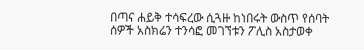በጣና ሐይቅ ተሳፍረው ሲጓዙ ከነበሩት ውስጥ የሰባት ሰዎች አስክሬን ተንሳፎ መገኘቱን ፖሊስ አስታወቀ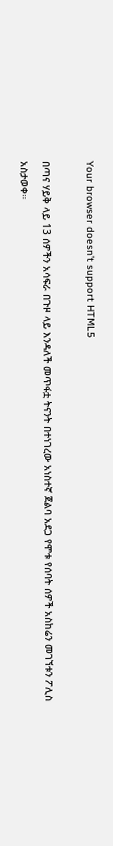Your browser doesn’t support HTML5

በጣና ሃይቅ ላይ 13 ሰዎችን አሳፍራ በጉዞ ላይ እንዳለች መጥፋቷ ትናንት በተነገረው አነስተኛ ጀልባ አደጋ የሞቱ የሰባት ሰዎች አስከሬን መገኘቱን ፖሊስ አስታወቀ።